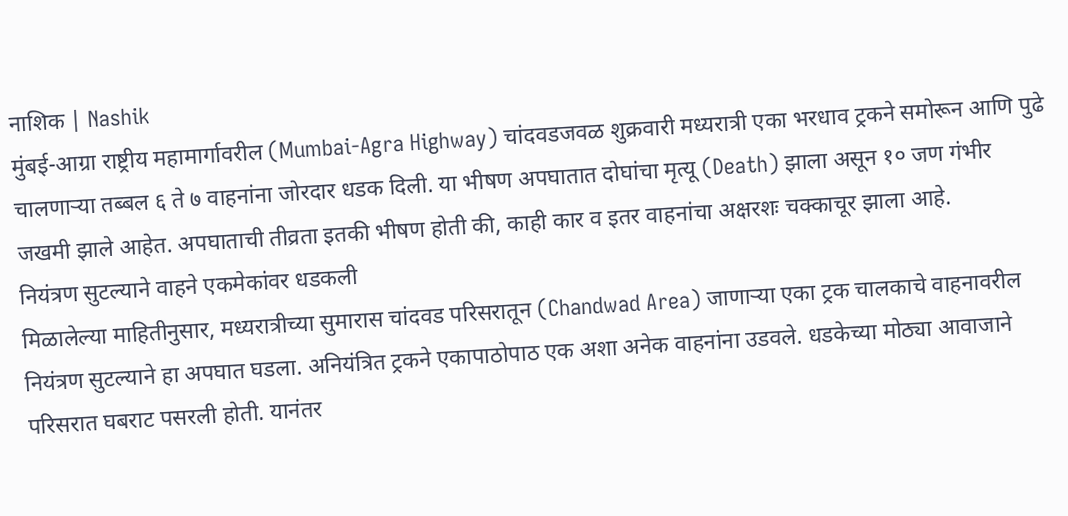नाशिक | Nashik
मुंबई-आग्रा राष्ट्रीय महामार्गावरील (Mumbai-Agra Highway) चांदवडजवळ शुक्रवारी मध्यरात्री एका भरधाव ट्रकने समोरून आणि पुढे चालणाऱ्या तब्बल ६ ते ७ वाहनांना जोरदार धडक दिली. या भीषण अपघातात दोघांचा मृत्यू (Death) झाला असून १० जण गंभीर जखमी झाले आहेत. अपघाताची तीव्रता इतकी भीषण होती की, काही कार व इतर वाहनांचा अक्षरशः चक्काचूर झाला आहे.
नियंत्रण सुटल्याने वाहने एकमेकांवर धडकली
मिळालेल्या माहितीनुसार, मध्यरात्रीच्या सुमारास चांदवड परिसरातून (Chandwad Area) जाणाऱ्या एका ट्रक चालकाचे वाहनावरील नियंत्रण सुटल्याने हा अपघात घडला. अनियंत्रित ट्रकने एकापाठोपाठ एक अशा अनेक वाहनांना उडवले. धडकेच्या मोठ्या आवाजाने परिसरात घबराट पसरली होती. यानंतर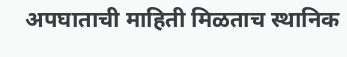अपघाताची माहिती मिळताच स्थानिक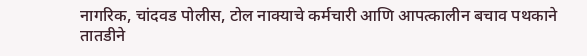नागरिक, चांदवड पोलीस, टोल नाक्याचे कर्मचारी आणि आपत्कालीन बचाव पथकाने तातडीने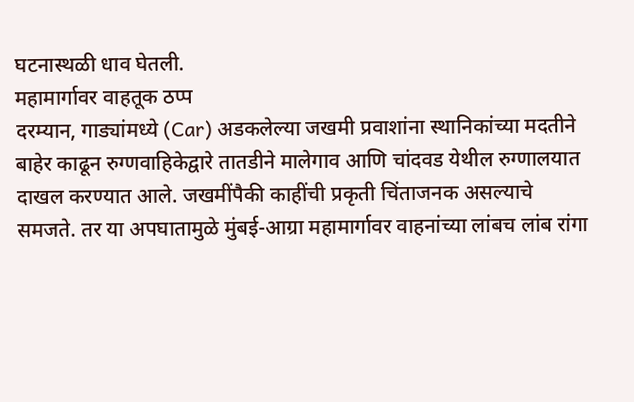घटनास्थळी धाव घेतली.
महामार्गावर वाहतूक ठप्प
दरम्यान, गाड्यांमध्ये (Car) अडकलेल्या जखमी प्रवाशांना स्थानिकांच्या मदतीने बाहेर काढून रुग्णवाहिकेद्वारे तातडीने मालेगाव आणि चांदवड येथील रुग्णालयात दाखल करण्यात आले. जखमींपैकी काहींची प्रकृती चिंताजनक असल्याचे समजते. तर या अपघातामुळे मुंबई-आग्रा महामार्गावर वाहनांच्या लांबच लांब रांगा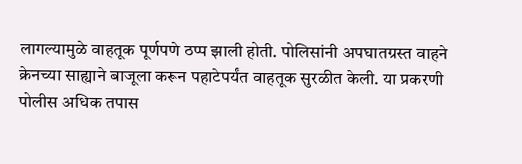लागल्यामुळे वाहतूक पूर्णपणे ठप्प झाली होती. पोलिसांनी अपघातग्रस्त वाहने क्रेनच्या साह्याने बाजूला करून पहाटेपर्यंत वाहतूक सुरळीत केली. या प्रकरणी पोलीस अधिक तपास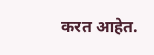करत आहेत.